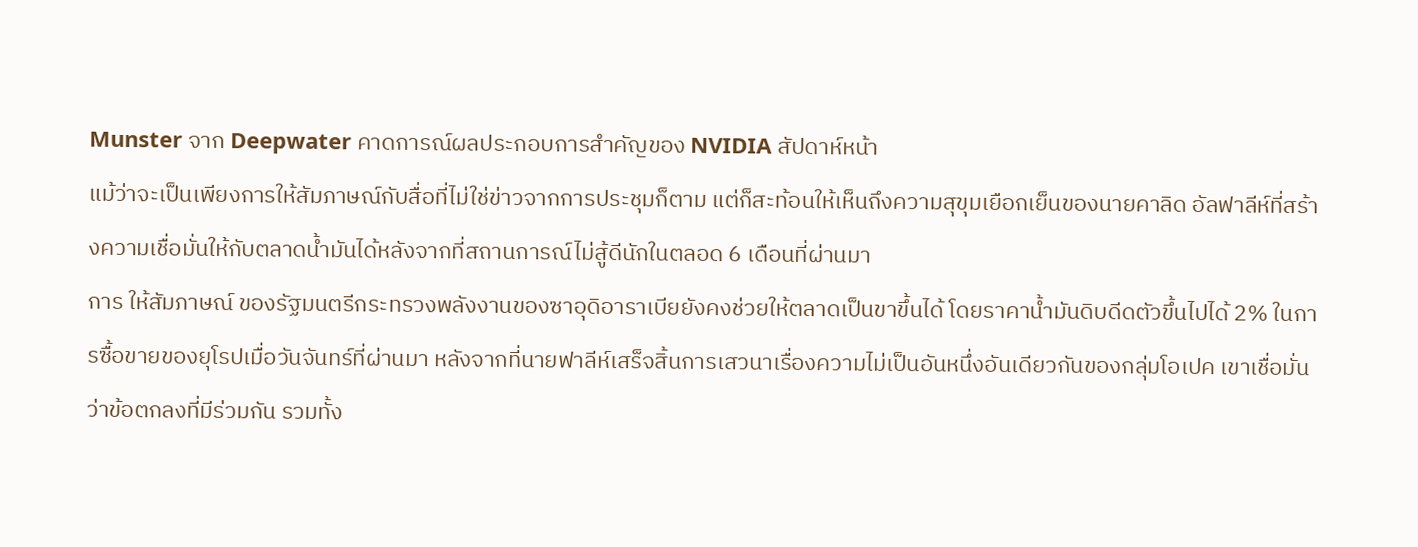Munster จาก Deepwater คาดการณ์ผลประกอบการสำคัญของ NVIDIA สัปดาห์หน้า
แม้ว่าจะเป็นเพียงการให้สัมภาษณ์กับสื่อที่ไม่ใช่ข่าวจากการประชุมก็ตาม แต่ก็สะท้อนให้เห็นถึงความสุขุมเยือกเย็นของนายคาลิด อัลฟาลีห์ที่สร้างความเชื่อมั่นให้กับตลาดน้ำมันได้หลังจากที่สถานการณ์ไม่สู้ดีนักในตลอด 6 เดือนที่ผ่านมา
การ ให้สัมภาษณ์ ของรัฐมนตรีกระทรวงพลังงานของซาอุดิอาราเบียยังคงช่วยให้ตลาดเป็นขาขึ้นได้ โดยราคาน้ำมันดิบดีดตัวขึ้นไปได้ 2% ในการซื้อขายของยุโรปเมื่อวันจันทร์ที่ผ่านมา หลังจากที่นายฟาลีห์เสร็จสิ้นการเสวนาเรื่องความไม่เป็นอันหนึ่งอันเดียวกันของกลุ่มโอเปค เขาเชื่อมั่นว่าข้อตกลงที่มีร่วมกัน รวมทั้ง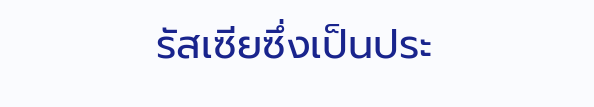รัสเซียซึ่งเป็นประ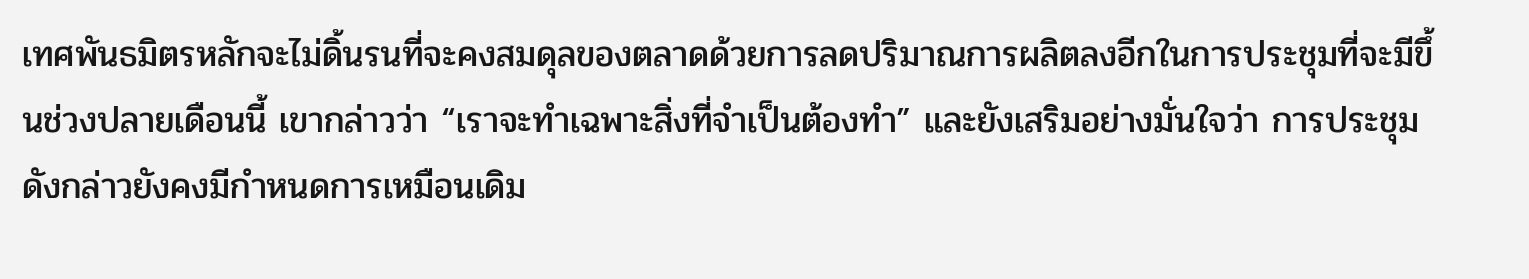เทศพันธมิตรหลักจะไม่ดิ้นรนที่จะคงสมดุลของตลาดด้วยการลดปริมาณการผลิตลงอีกในการประชุมที่จะมีขึ้นช่วงปลายเดือนนี้ เขากล่าวว่า “เราจะทำเฉพาะสิ่งที่จำเป็นต้องทำ” และยังเสริมอย่างมั่นใจว่า การประชุมดังกล่าวยังคงมีกำหนดการเหมือนเดิม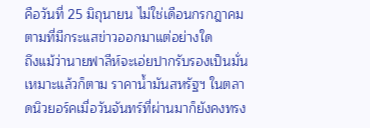คือวันที่ 25 มิถุนายน ไม่ใช่เดือนกรกฎาคมตามที่มีกระแสข่าวออกมาแต่อย่างใด
ถึงแม้ว่านายฟาลีห์จะเอ่ยปากรับรองเป็นมั่นเหมาะแล้วก็ตาม ราคาน้ำมันสหรัฐฯ ในตลาดนิวยอร์คเมื่อวันจันทร์ที่ผ่านมาก็ยังคงทรง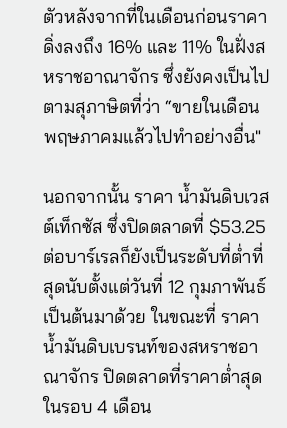ตัวหลังจากที่ในเดือนก่อนราคาดิ่งลงถึง 16% และ 11% ในฝั่งสหราชอาณาจักร ซึ่งยังคงเป็นไปตามสุภาษิตที่ว่า “ขายในเดือนพฤษภาคมแล้วไปทำอย่างอื่น"

นอกจากนั้น ราคา น้ำมันดิบเวสต์เท็กซัส ซึ่งปิดตลาดที่ $53.25 ต่อบาร์เรลก็ยังเป็นระดับที่ต่ำที่สุดนับตั้งแต่วันที่ 12 กุมภาพันธ์เป็นต้นมาด้วย ในขณะที่ ราคาน้ำมันดิบเบรนท์ของสหราชอาณาจักร ปิดตลาดที่ราคาต่ำสุดในรอบ 4 เดือน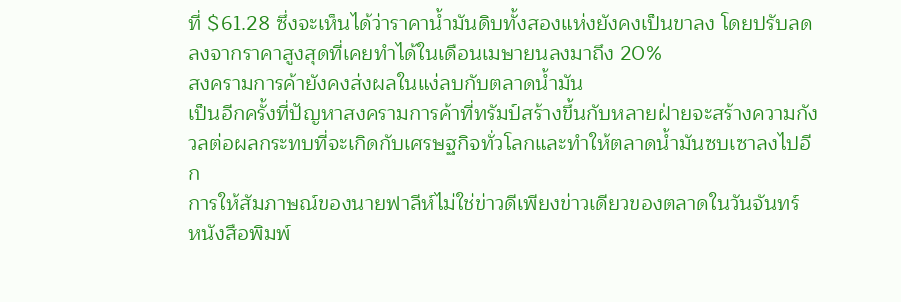ที่ $61.28 ซึ่งจะเห็นได้ว่าราคาน้ำมันดิบทั้งสองแห่งยังคงเป็นขาลง โดยปรับลดลงจากราคาสูงสุดที่เคยทำได้ในเดือนเมษายนลงมาถึง 20%
สงครามการค้ายังคงส่งผลในแง่ลบกับตลาดน้ำมัน
เป็นอีกครั้งที่ปัญหาสงครามการค้าที่ทรัมป์สร้างขึ้นกับหลายฝ่ายจะสร้างความกังวลต่อผลกระทบที่จะเกิดกับเศรษฐกิจทั่วโลกและทำให้ตลาดน้ำมันซบเซาลงไปอีก
การให้สัมภาษณ์ของนายฟาลีห์ไม่ใช่ข่าวดีเพียงข่าวเดียวของตลาดในวันจันทร์
หนังสือพิมพ์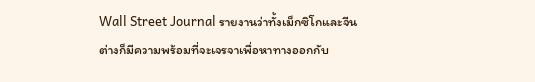Wall Street Journal รายงานว่าทั้งเม็กซิโกและจีนต่างก็มีความพร้อมที่จะเจรจาเพื่อหาทางออกกับ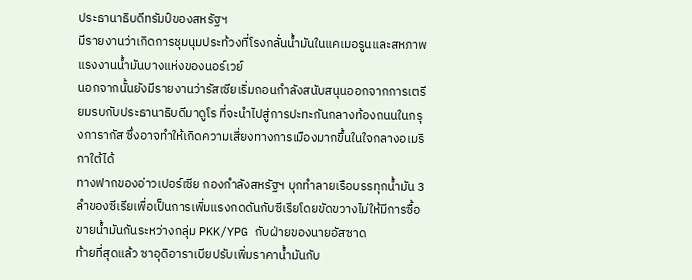ประธานาธิบดีทรัมป์ของสหรัฐฯ
มีรายงานว่าเกิดการชุมนุมประท้วงที่โรงกลั่นน้ำมันในแคเมอรูนและสหภาพแรงงานน้ำมันบางแห่งของนอร์เวย์
นอกจากนั้นยังมีรายงานว่ารัสเซียเริ่มถอนกำลังสนับสนุนออกจากการเตรียมรบกับประธานาธิบดีมาดูโร ที่จะนำไปสู่การปะทะกันกลางท้องถนนในกรุงการากัส ซึ่งอาจทำให้เกิดความเสี่ยงทางการเมืองมากขึ้นในใจกลางอเมริกาใต้ได้
ทางฟากของอ่าวเปอร์เซีย กองกำลังสหรัฐฯ บุกทำลายเรือบรรทุกน้ำมัน 3 ลำของซีเรียเพื่อเป็นการเพิ่มแรงกดดันกับซีเรียโดยขัดขวางไม่ให้มีการซื้อขายน้ำมันกันระหว่างกลุ่ม PKK/YPG กับฝ่ายของนายอัสซาด
ท้ายที่สุดแล้ว ซาอุดิอาราเบียปรับเพิ่มราคาน้ำมันกับ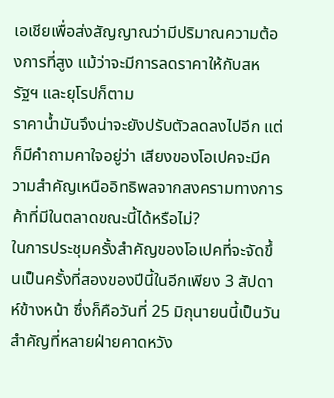เอเชียเพื่อส่งสัญญาณว่ามีปริมาณความต้องการที่สูง แม้ว่าจะมีการลดราคาให้กับสหรัฐฯ และยุโรปก็ตาม
ราคาน้ำมันจึงน่าจะยังปรับตัวลดลงไปอีก แต่ก็มีคำถามคาใจอยู่ว่า เสียงของโอเปคจะมีความสำคัญเหนืออิทธิพลจากสงครามทางการค้าที่มีในตลาดขณะนี้ได้หรือไม่?
ในการประชุมครั้งสำคัญของโอเปคที่จะจัดขึ้นเป็นครั้งที่สองของปีนี้ในอีกเพียง 3 สัปดาห์ข้างหน้า ซึ่งก็คือวันที่ 25 มิถุนายนนี้เป็นวันสำคัญที่หลายฝ่ายคาดหวัง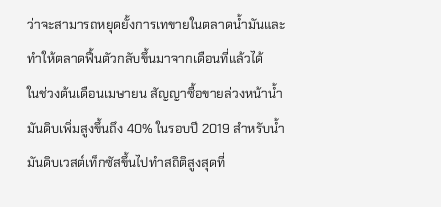ว่าจะสามารถหยุดยั้งการเทขายในตลาดน้ำมันและทำให้ตลาดฟื้นตัวกลับขึ้นมาจากเดือนที่แล้วได้
ในช่วงต้นเดือนเมษายน สัญญาซื้อขายล่วงหน้าน้ำมันดิบเพิ่มสูงขึ้นถึง 40% ในรอบปี 2019 สำหรับน้ำมันดิบเวสต์เท็กซัสขึ้นไปทำสถิติสูงสุดที่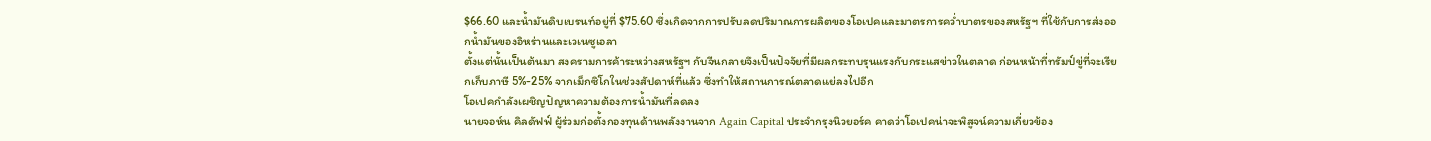$66.60 และน้ำมันดิบเบรนท์อยู่ที่ $75.60 ซึ่งเกิดจากการปรับลดปริมาณการผลิตของโอเปคและมาตรการคว่ำบาตรของสหรัฐฯ ที่ใช้กับการส่งออกน้ำมันของอิหร่านและเวเนซูเอลา
ตั้งแต่นั้นเป็นต้นมา สงครามการค้าระหว่างสหรัฐฯ กับจีนกลายจึงเป็นปัจจัยที่มีผลกระทบรุนแรงกับกระแสข่าวในตลาด ก่อนหน้าที่ทรัมป์ขู่ที่จะเรียกเก็บภาษี 5%-25% จากเม็กซิโกในช่วงสัปดาห์ที่แล้ว ซึ่งทำให้สถานการณ์ตลาดแย่ลงไปอีก
โอเปคกำลังเผชิญปัญหาความต้องการน้ำมันที่ลดลง
นายจอห์น คิลดัฟฟ์ ผู้ร่วมก่อตั้งกองทุนด้านพลังงานจาก Again Capital ประจำกรุงนิวยอร์ค คาดว่าโอเปคน่าจะพิสูจน์ความเกี่ยวข้อง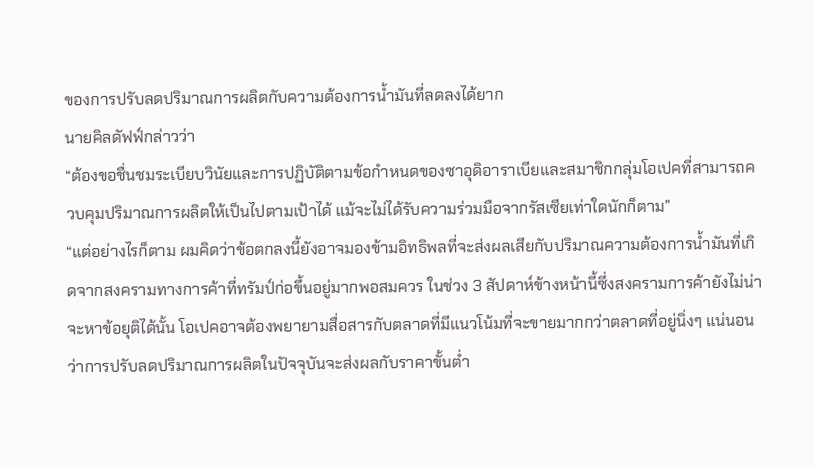ของการปรับลดปริมาณการผลิตกับความต้องการน้ำมันที่ลดลงได้ยาก
นายคิลดัฟฟ์กล่าวว่า
“ต้องขอชื่นชมระเบียบวินัยและการปฏิบัติตามข้อกำหนดของซาอุดิอาราเบียและสมาชิกกลุ่มโอเปคที่สามารถควบคุมปริมาณการผลิตให้เป็นไปตามเป้าได้ แม้จะไม่ได้รับความร่วมมือจากรัสเซียเท่าใดนักก็ตาม”
“แต่อย่างไรก็ตาม ผมคิดว่าข้อตกลงนี้ยังอาจมองข้ามอิทธิพลที่จะส่งผลเสียกับปริมาณความต้องการน้ำมันที่เกิดจากสงครามทางการค้าที่ทรัมป์ก่อขึ้นอยู่มากพอสมควร ในช่วง 3 สัปดาห์ข้างหน้านี้ซึ่งสงครามการค้ายังไม่น่าจะหาข้อยุติได้นั้น โอเปคอาจต้องพยายามสื่อสารกับตลาดที่มีแนวโน้มที่จะขายมากกว่าตลาดที่อยู่นิ่งๆ แน่นอนว่าการปรับลดปริมาณการผลิตในปัจจุบันจะส่งผลกับราคาขั้นต่ำ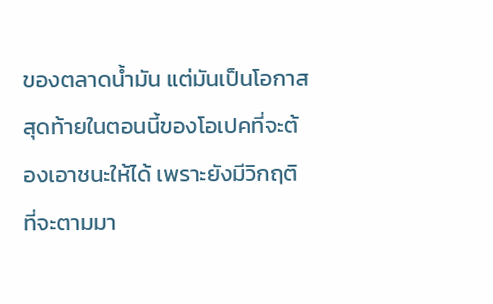ของตลาดน้ำมัน แต่มันเป็นโอกาสสุดท้ายในตอนนี้ของโอเปคที่จะต้องเอาชนะให้ได้ เพราะยังมีวิกฤติที่จะตามมา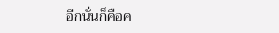อีกนั่นก็คือค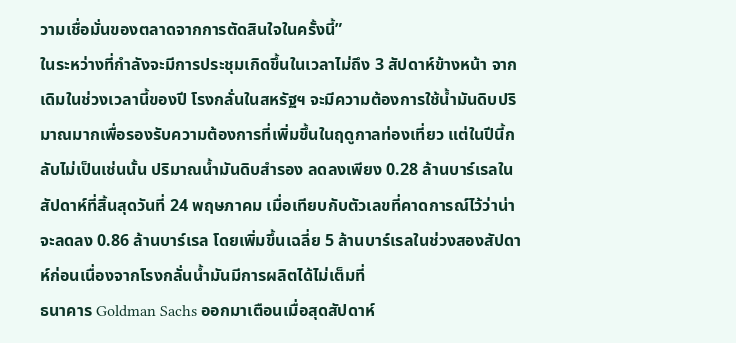วามเชื่อมั่นของตลาดจากการตัดสินใจในครั้งนี้”
ในระหว่างที่กำลังจะมีการประชุมเกิดขึ้นในเวลาไม่ถึง 3 สัปดาห์ข้างหน้า จากเดิมในช่วงเวลานี้ของปี โรงกลั่นในสหรัฐฯ จะมีความต้องการใช้น้ำมันดิบปริมาณมากเพื่อรองรับความต้องการที่เพิ่มขึ้นในฤดูกาลท่องเที่ยว แต่ในปีนี้กลับไม่เป็นเช่นนั้น ปริมาณน้ำมันดิบสำรอง ลดลงเพียง 0.28 ล้านบาร์เรลในสัปดาห์ที่สิ้นสุดวันที่ 24 พฤษภาคม เมื่อเทียบกับตัวเลขที่คาดการณ์ไว้ว่าน่าจะลดลง 0.86 ล้านบาร์เรล โดยเพิ่มขึ้นเฉลี่ย 5 ล้านบาร์เรลในช่วงสองสัปดาห์ก่อนเนื่องจากโรงกลั่นน้ำมันมีการผลิตได้ไม่เต็มที่
ธนาคาร Goldman Sachs ออกมาเตือนเมื่อสุดสัปดาห์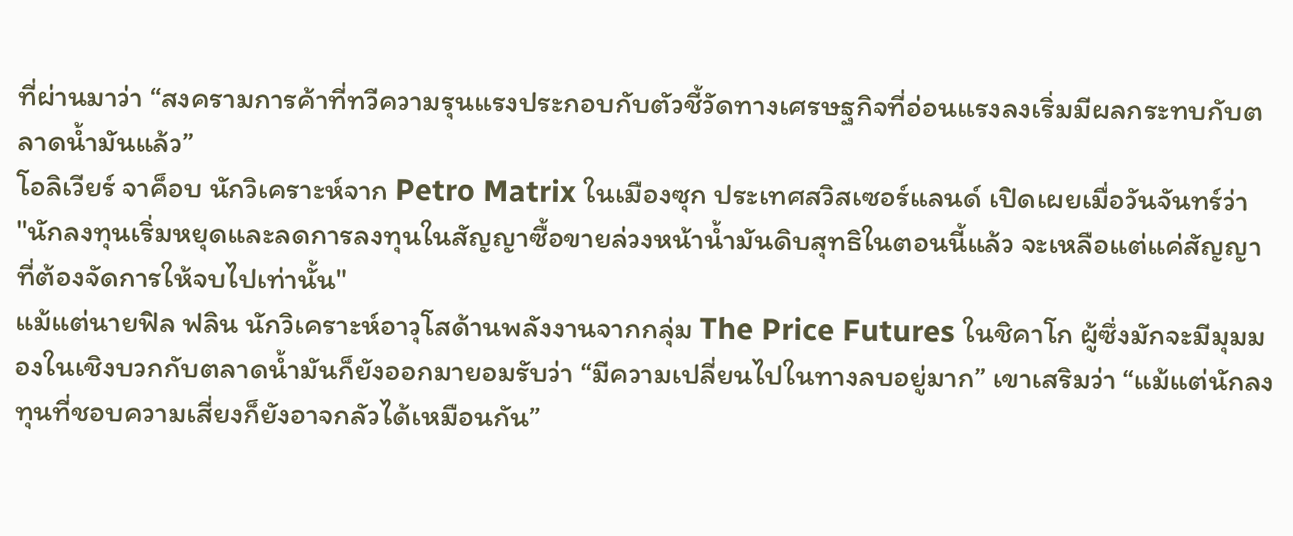ที่ผ่านมาว่า “สงครามการค้าที่ทวีความรุนแรงประกอบกับตัวชี้วัดทางเศรษฐกิจที่อ่อนแรงลงเริ่มมีผลกระทบกับตลาดน้ำมันแล้ว”
โอลิเวียร์ จาค็อบ นักวิเคราะห์จาก Petro Matrix ในเมืองซุก ประเทศสวิสเซอร์แลนด์ เปิดเผยเมื่อวันจันทร์ว่า
"นักลงทุนเริ่มหยุดและลดการลงทุนในสัญญาซื้อขายล่วงหน้าน้ำมันดิบสุทธิในตอนนี้แล้ว จะเหลือแต่แค่สัญญาที่ต้องจัดการให้จบไปเท่านั้น"
แม้แต่นายฟิล ฟลิน นักวิเคราะห์อาวุโสด้านพลังงานจากกลุ่ม The Price Futures ในชิคาโก ผู้ซึ่งมักจะมีมุมมองในเชิงบวกกับตลาดน้ำมันก็ยังออกมายอมรับว่า “มีความเปลี่ยนไปในทางลบอยู่มาก” เขาเสริมว่า “แม้แต่นักลงทุนที่ชอบความเสี่ยงก็ยังอาจกลัวได้เหมือนกัน”